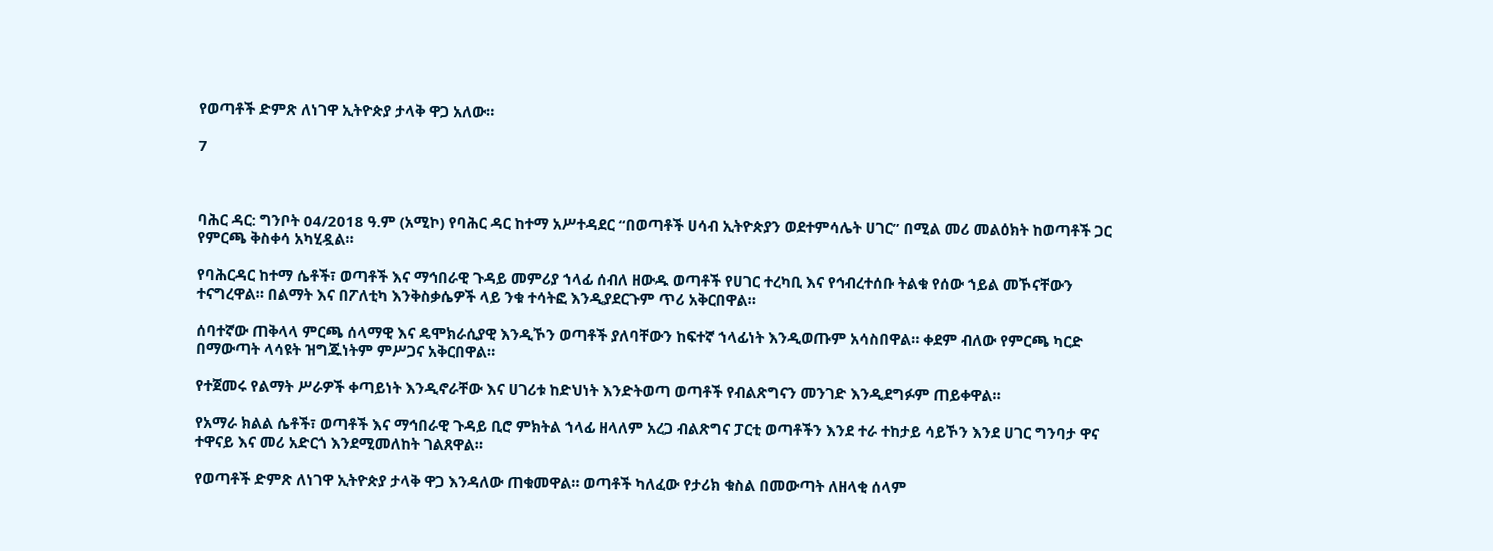የወጣቶች ድምጽ ለነገዋ ኢትዮጵያ ታላቅ ዋጋ አለው።

7



ባሕር ዳር: ግንቦት 04/2018 ዓ.ም (አሚኮ) የባሕር ዳር ከተማ አሥተዳደር “በወጣቶች ሀሳብ ኢትዮጵያን ወደተምሳሌት ሀገር” በሚል መሪ መልዕክት ከወጣቶች ጋር የምርጫ ቅስቀሳ አካሂዷል።

የባሕርዳር ከተማ ሴቶች፣ ወጣቶች እና ማኅበራዊ ጉዳይ መምሪያ ኀላፊ ሰብለ ዘውዱ ወጣቶች የሀገር ተረካቢ እና የኅብረተሰቡ ትልቁ የሰው ኀይል መኾናቸውን ተናግረዋል። በልማት እና በፖለቲካ እንቅስቃሴዎች ላይ ንቁ ተሳትፎ እንዲያደርጉም ጥሪ አቅርበዋል።

ሰባተኛው ጠቅላላ ምርጫ ሰላማዊ እና ዴሞክራሲያዊ እንዲኾን ወጣቶች ያለባቸውን ከፍተኛ ኀላፊነት እንዲወጡም አሳስበዋል። ቀደም ብለው የምርጫ ካርድ በማውጣት ላሳዩት ዝግጁነትም ምሥጋና አቅርበዋል።

የተጀመሩ የልማት ሥራዎች ቀጣይነት እንዲኖራቸው እና ሀገሪቱ ከድህነት እንድትወጣ ወጣቶች የብልጽግናን መንገድ እንዲደግፉም ጠይቀዋል።

የአማራ ክልል ሴቶች፣ ወጣቶች እና ማኅበራዊ ጉዳይ ቢሮ ምክትል ኀላፊ ዘላለም አረጋ ብልጽግና ፓርቲ ወጣቶችን እንደ ተራ ተከታይ ሳይኾን እንደ ሀገር ግንባታ ዋና ተዋናይ እና መሪ አድርጎ እንደሚመለከት ገልጸዋል።

የወጣቶች ድምጽ ለነገዋ ኢትዮጵያ ታላቅ ዋጋ እንዳለው ጠቁመዋል። ወጣቶች ካለፈው የታሪክ ቁስል በመውጣት ለዘላቂ ሰላም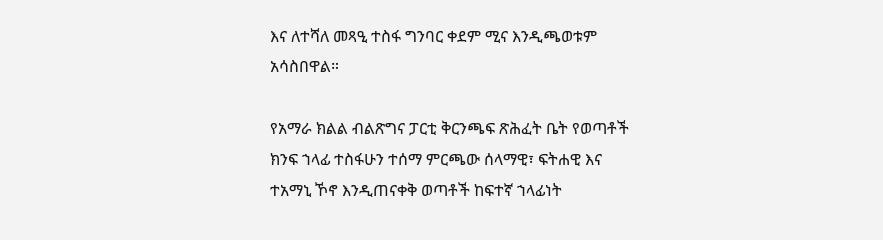እና ለተሻለ መጻዒ ተስፋ ግንባር ቀደም ሚና እንዲጫወቱም አሳስበዋል።

የአማራ ክልል ብልጽግና ፓርቲ ቅርንጫፍ ጽሕፈት ቤት የወጣቶች ክንፍ ኀላፊ ተስፋሁን ተሰማ ምርጫው ሰላማዊ፣ ፍትሐዊ እና ተአማኒ ኾኖ እንዲጠናቀቅ ወጣቶች ከፍተኛ ኀላፊነት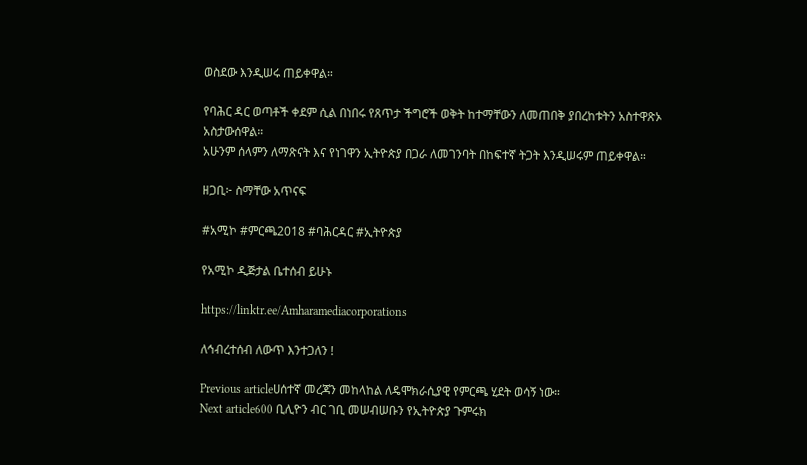ወስደው እንዲሠሩ ጠይቀዋል።

የባሕር ዳር ወጣቶች ቀደም ሲል በነበሩ የጸጥታ ችግሮች ወቅት ከተማቸውን ለመጠበቅ ያበረከቱትን አስተዋጽኦ አስታውሰዋል።
አሁንም ሰላምን ለማጽናት እና የነገዋን ኢትዮጵያ በጋራ ለመገንባት በከፍተኛ ትጋት እንዲሠሩም ጠይቀዋል።

ዘጋቢ፦ ስማቸው አጥናፍ

#አሚኮ #ምርጫ2018 #ባሕርዳር #ኢትዮጵያ

የአሚኮ ዲጅታል ቤተሰብ ይሁኑ

https://linktr.ee/Amharamediacorporations

ለኅብረተሰብ ለውጥ እንተጋለን !

Previous articleሀሰተኛ መረጃን መከላከል ለዴሞክራሲያዊ የምርጫ ሂደት ወሳኝ ነው።
Next article600 ቢሊዮን ብር ገቢ መሠብሠቡን የኢትዮጵያ ጉምሩክ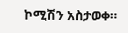ኮሚሽን አስታወቀ።